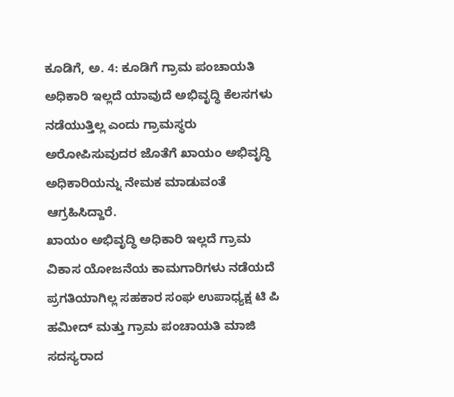ಕೂಡಿಗೆ, ಅ. 4: ಕೂಡಿಗೆ ಗ್ರಾಮ ಪಂಚಾಯತಿ ಅಧಿಕಾರಿ ಇಲ್ಲದೆ ಯಾವುದೆ ಅಭಿವೃದ್ಧಿ ಕೆಲಸಗಳು ನಡೆಯುತ್ತಿಲ್ಲ ಎಂದು ಗ್ರಾಮಸ್ಥರು ಅರೋಪಿಸುವುದರ ಜೊತೆಗೆ ಖಾಯಂ ಅಭಿವೃದ್ಧಿ ಅಧಿಕಾರಿಯನ್ನು ನೇಮಕ ಮಾಡುವಂತೆ ಆಗ್ರಹಿಸಿದ್ದಾರೆ.
ಖಾಯಂ ಅಭಿವೃದ್ಧಿ ಅಧಿಕಾರಿ ಇಲ್ಲದೆ ಗ್ರಾಮ ವಿಕಾಸ ಯೋಜನೆಯ ಕಾಮಗಾರಿಗಳು ನಡೆಯದೆ ಪ್ರಗತಿಯಾಗಿಲ್ಲ ಸಹಕಾರ ಸಂಘ ಉಪಾಧ್ಯಕ್ಷ ಟಿ ಪಿ ಹಮೀದ್ ಮತ್ತು ಗ್ರಾಮ ಪಂಚಾಯತಿ ಮಾಜಿ ಸದಸ್ಯರಾದ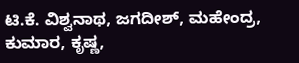ಟಿ.ಕೆ. ವಿಶ್ವನಾಥ, ಜಗದೀಶ್, ಮಹೇಂದ್ರ, ಕುಮಾರ, ಕೃಷ್ಣ,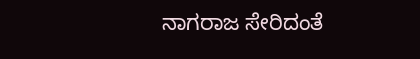ನಾಗರಾಜ ಸೇರಿದಂತೆ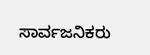ಸಾರ್ವಜನಿಕರು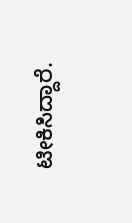ಟೀಕಿಸಿದ್ದಾರೆ.